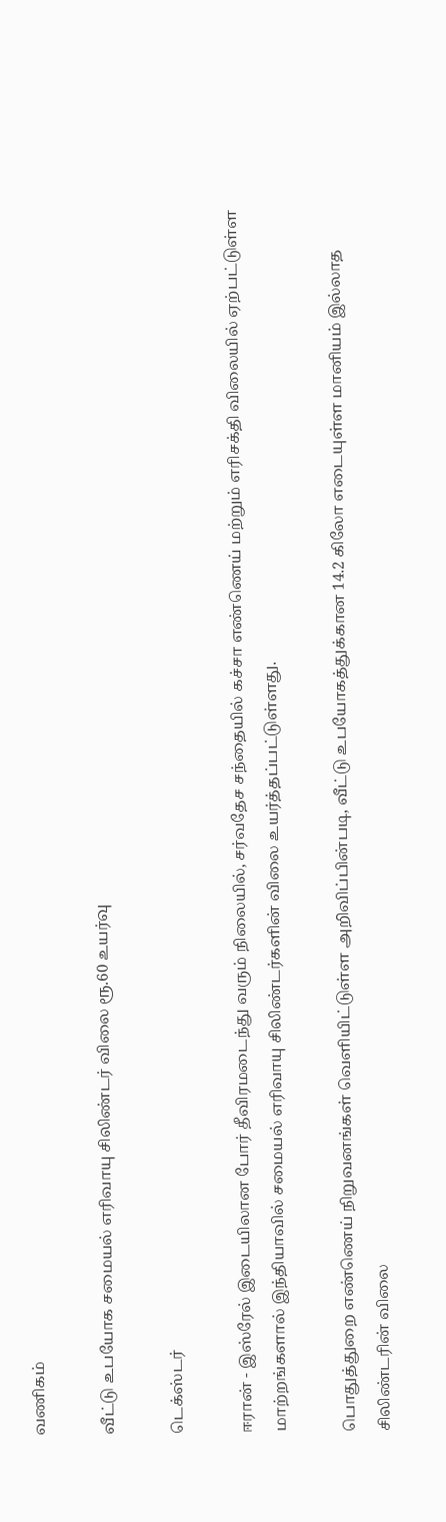வணிகம்

வீட்டு உபயோக சமையல் எரிவாயு சிலிண்டர் விலை ரூ.60 உயர்வு

டெக்ஸ்டர்

ஈரான் - இஸ்ரேல் இடையிலான போர் தீவிரமடைந்து வரும் நிலையில், சர்வதேச சந்தையில் கச்சா எண்ணெய் மற்றும் எரிசக்தி விலையில் ஏற்பட்டுள்ள மாற்றங்களால் இந்தியாவில் சமையல் எரிவாயு சிலிண்டர்களின் விலை உயர்த்தப்பட்டுள்ளது.

பொதுத்துறை எண்ணெய் நிறுவனங்கள் வெளியிட்டுள்ள அறிவிப்பின்படி, வீட்டு உபயோகத்துக்கான 14.2 கிலோ எடையுள்ள மானியம் இல்லாத சிலிண்டரின் விலை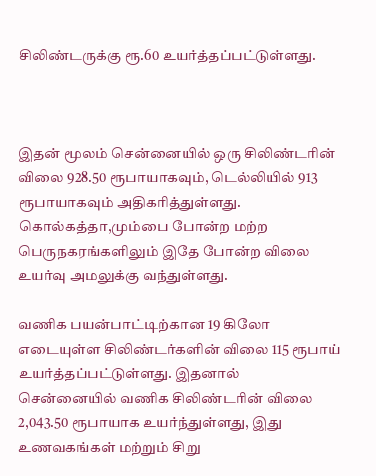சிலிண்டருக்கு ரூ.60 உயர்த்தப்பட்டுள்ளது.



இதன் மூலம் சென்னையில் ஒரு சிலிண்டரின் விலை 928.50 ரூபாயாகவும், டெல்லியில் 913 ரூபாயாகவும் அதிகரித்துள்ளது. கொல்கத்தா,மும்பை போன்ற மற்ற பெருநகரங்களிலும் இதே போன்ற விலை உயர்வு அமலுக்கு வந்துள்ளது.

வணிக பயன்பாட்டிற்கான 19 கிலோ எடையுள்ள சிலிண்டர்களின் விலை 115 ரூபாய் உயர்த்தப்பட்டுள்ளது. இதனால் சென்னையில் வணிக சிலிண்டரின் விலை 2,043.50 ரூபாயாக உயர்ந்துள்ளது, இது உணவகங்கள் மற்றும் சிறு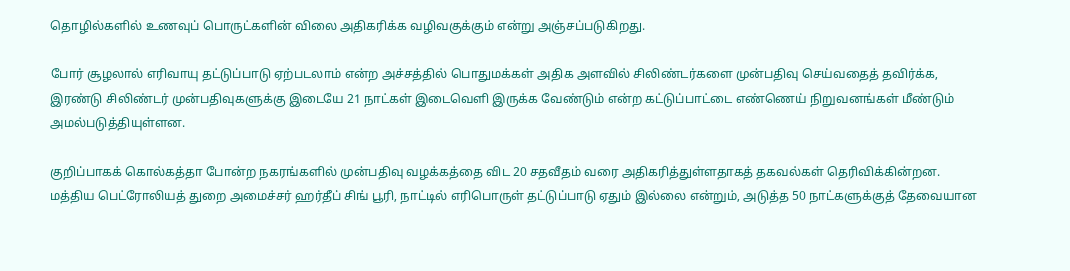தொழில்களில் உணவுப் பொருட்களின் விலை அதிகரிக்க வழிவகுக்கும் என்று அஞ்சப்படுகிறது.

போர் சூழலால் எரிவாயு தட்டுப்பாடு ஏற்படலாம் என்ற அச்சத்தில் பொதுமக்கள் அதிக அளவில் சிலிண்டர்களை முன்பதிவு செய்வதைத் தவிர்க்க, இரண்டு சிலிண்டர் முன்பதிவுகளுக்கு இடையே 21 நாட்கள் இடைவெளி இருக்க வேண்டும் என்ற கட்டுப்பாட்டை எண்ணெய் நிறுவனங்கள் மீண்டும் அமல்படுத்தியுள்ளன.

குறிப்பாகக் கொல்கத்தா போன்ற நகரங்களில் முன்பதிவு வழக்கத்தை விட 20 சதவீதம் வரை அதிகரித்துள்ளதாகத் தகவல்கள் தெரிவிக்கின்றன. மத்திய பெட்ரோலியத் துறை அமைச்சர் ஹர்தீப் சிங் பூரி, நாட்டில் எரிபொருள் தட்டுப்பாடு ஏதும் இல்லை என்றும், அடுத்த 50 நாட்களுக்குத் தேவையான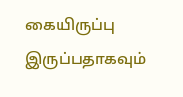கையிருப்பு இருப்பதாகவும்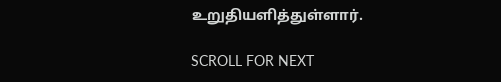உறுதியளித்துள்ளார்.

SCROLL FOR NEXT